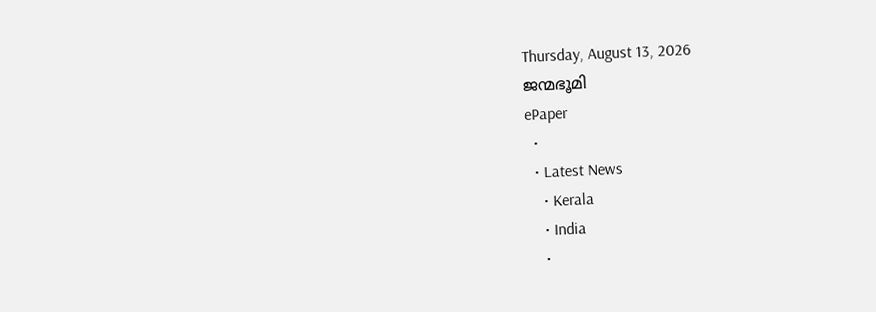Thursday, August 13, 2026
ജന്മഭൂമി
ePaper
  •
  • Latest News
    • Kerala
    • India
    •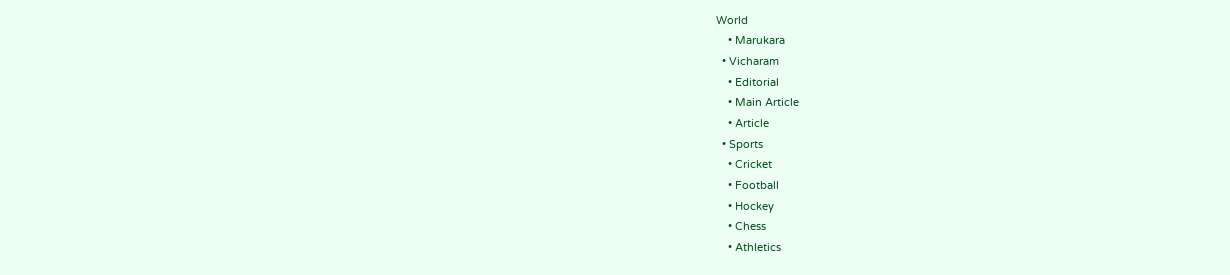World
    • Marukara
  • Vicharam
    • Editorial
    • Main Article
    • Article
  • Sports
    • Cricket
    • Football
    • Hockey
    • Chess
    • Athletics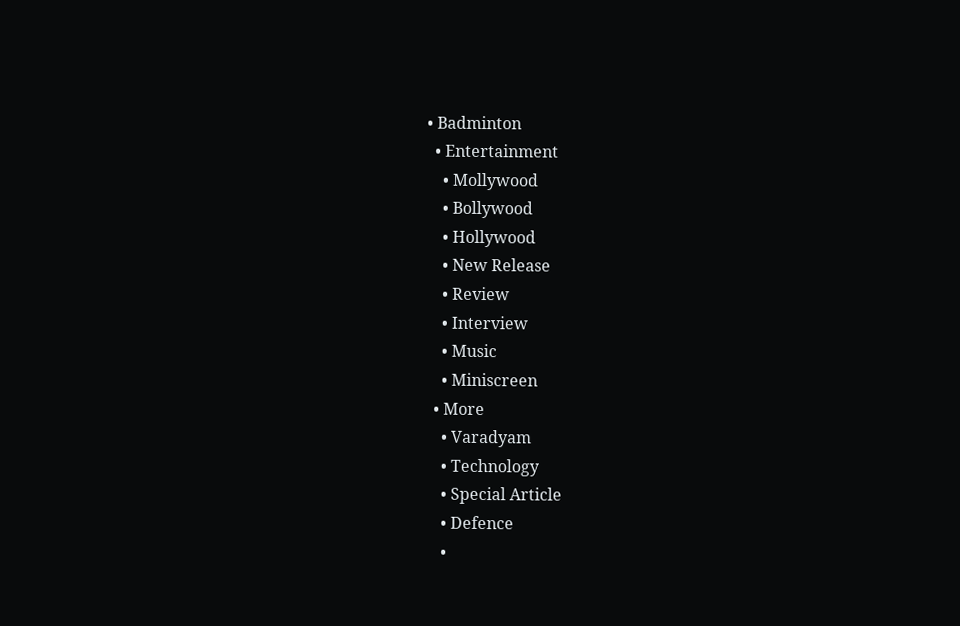• Badminton
  • Entertainment
    • Mollywood
    • Bollywood
    • Hollywood
    • New Release
    • Review
    • Interview
    • Music
    • Miniscreen
  • More
    • Varadyam
    • Technology
    • Special Article
    • Defence
    •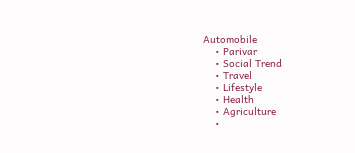Automobile
    • Parivar
    • Social Trend
    • Travel
    • Lifestyle
    • Health
    • Agriculture
    •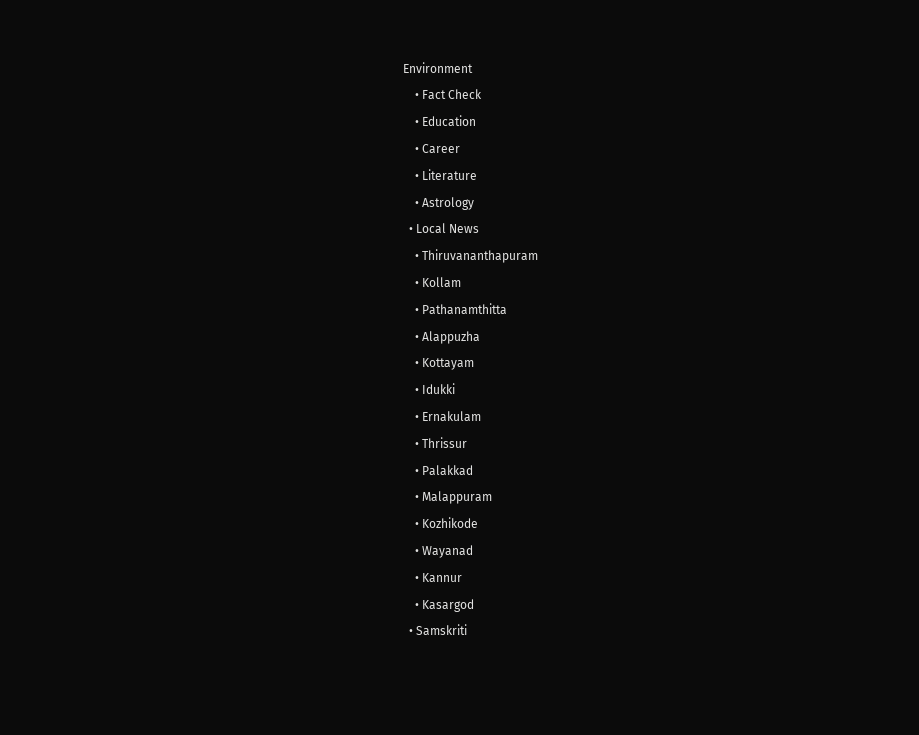Environment
    • Fact Check
    • Education
    • Career
    • Literature
    • Astrology
  • Local News
    • Thiruvananthapuram
    • Kollam
    • Pathanamthitta
    • Alappuzha
    • Kottayam
    • Idukki
    • Ernakulam
    • Thrissur
    • Palakkad
    • Malappuram
    • Kozhikode
    • Wayanad
    • Kannur
    • Kasargod
  • Samskriti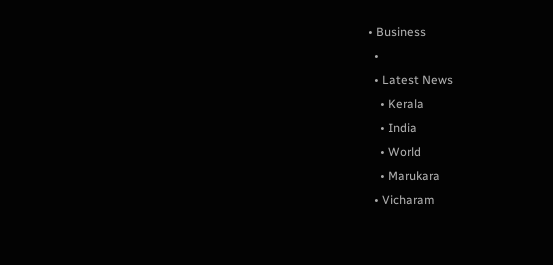• Business
  •
  • Latest News
    • Kerala
    • India
    • World
    • Marukara
  • Vicharam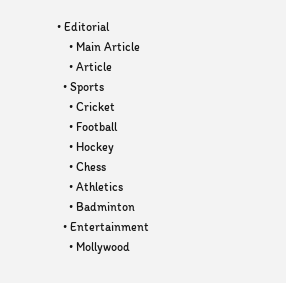• Editorial
    • Main Article
    • Article
  • Sports
    • Cricket
    • Football
    • Hockey
    • Chess
    • Athletics
    • Badminton
  • Entertainment
    • Mollywood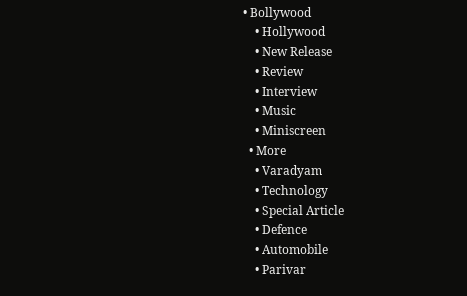• Bollywood
    • Hollywood
    • New Release
    • Review
    • Interview
    • Music
    • Miniscreen
  • More
    • Varadyam
    • Technology
    • Special Article
    • Defence
    • Automobile
    • Parivar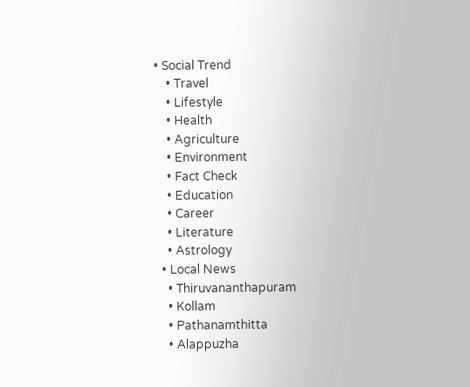• Social Trend
    • Travel
    • Lifestyle
    • Health
    • Agriculture
    • Environment
    • Fact Check
    • Education
    • Career
    • Literature
    • Astrology
  • Local News
    • Thiruvananthapuram
    • Kollam
    • Pathanamthitta
    • Alappuzha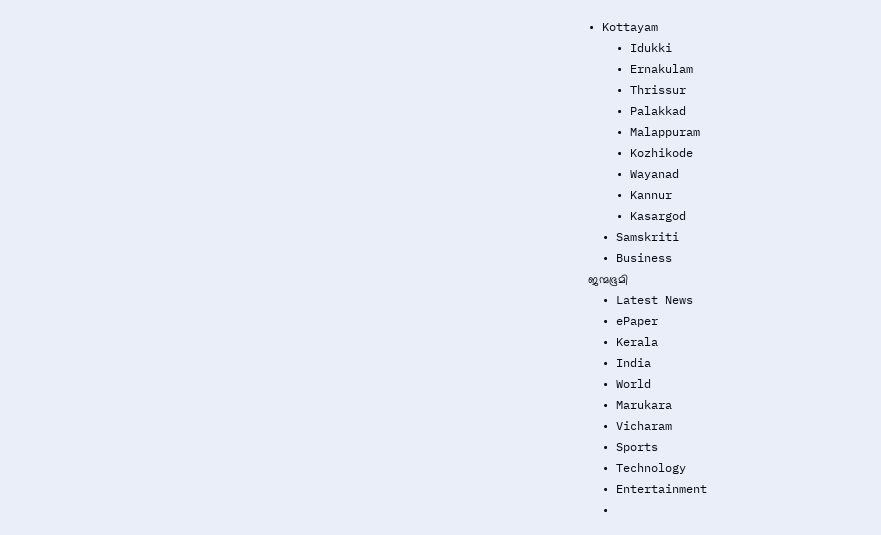• Kottayam
    • Idukki
    • Ernakulam
    • Thrissur
    • Palakkad
    • Malappuram
    • Kozhikode
    • Wayanad
    • Kannur
    • Kasargod
  • Samskriti
  • Business
ജന്മഭൂമി
  • Latest News
  • ePaper
  • Kerala
  • India
  • World
  • Marukara
  • Vicharam
  • Sports
  • Technology
  • Entertainment
  •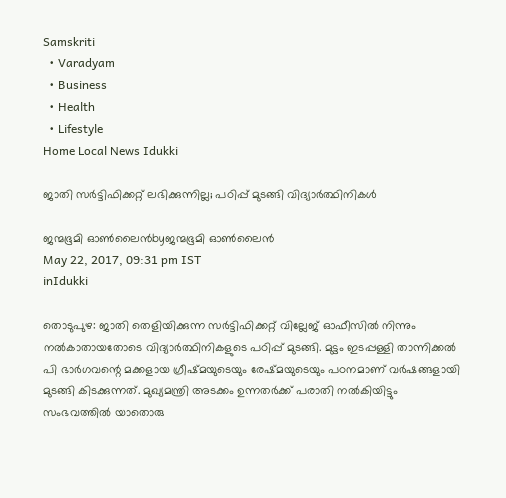Samskriti
  • Varadyam
  • Business
  • Health
  • Lifestyle
Home Local News Idukki

ജാതി സര്‍ട്ടിഫിക്കറ്റ് ലഭിക്കുന്നില്ല; പഠിപ്പ് മുടങ്ങി വിദ്യാര്‍ത്ഥിനികള്‍

ജന്മഭൂമി ഓണ്‍ലൈന്‍byജന്മഭൂമി ഓണ്‍ലൈന്‍
May 22, 2017, 09:31 pm IST
inIdukki

തൊടുപുഴ: ജാതി തെളിയിക്കുന്ന സര്‍ട്ടിഫിക്കറ്റ് വില്ലേജ് ഓഫീസില്‍ നിന്നും നല്‍കാതായതോടെ വിദ്യാര്‍ത്ഥിനികളുടെ പഠിപ്പ് മുടങ്ങി. മുട്ടം ഇടപ്പള്ളി താന്നിക്കല്‍ പി ഭാര്‍ഗവന്റെ മക്കളായ ഗ്രീഷ്മയുടെയും രേഷ്മയുടെയും പഠനമാണ് വര്‍ഷങ്ങളായി മുടങ്ങി കിടക്കുന്നത്. മുഖ്യമന്ത്രി അടക്കം ഉന്നതര്‍ക്ക് പരാതി നല്‍കിയിട്ടും സംഭവത്തില്‍ യാതൊരു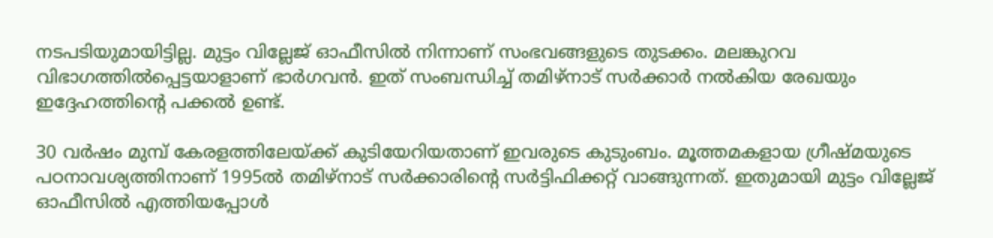നടപടിയുമായിട്ടില്ല. മുട്ടം വില്ലേജ് ഓഫീസില്‍ നിന്നാണ് സംഭവങ്ങളുടെ തുടക്കം. മലങ്കുറവ വിഭാഗത്തില്‍പ്പെട്ടയാളാണ് ഭാര്‍ഗവന്‍. ഇത് സംബന്ധിച്ച് തമിഴ്‌നാട് സര്‍ക്കാര്‍ നല്‍കിയ രേഖയും ഇദ്ദേഹത്തിന്റെ പക്കല്‍ ഉണ്ട്.

30 വര്‍ഷം മുമ്പ് കേരളത്തിലേയ്‌ക്ക് കുടിയേറിയതാണ് ഇവരുടെ കുടുംബം. മൂത്തമകളായ ഗ്രീഷ്മയുടെ പഠനാവശ്യത്തിനാണ് 1995ല്‍ തമിഴ്‌നാട് സര്‍ക്കാരിന്റെ സര്‍ട്ടിഫിക്കറ്റ് വാങ്ങുന്നത്. ഇതുമായി മുട്ടം വില്ലേജ് ഓഫീസില്‍ എത്തിയപ്പോള്‍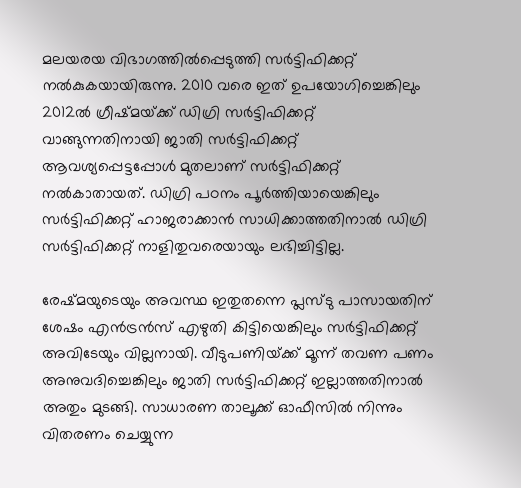മലയരയ വിഭാഗത്തില്‍പ്പെടുത്തി സര്‍ട്ടിഫിക്കറ്റ് നല്‍കുകയായിരുന്നു. 2010 വരെ ഇത് ഉപയോഗിച്ചെങ്കിലും 2012ല്‍ ഗ്രീഷ്മയ്‌ക്ക് ഡിഗ്രി സര്‍ട്ടിഫിക്കറ്റ് വാങ്ങുന്നതിനായി ജാതി സര്‍ട്ടിഫിക്കറ്റ് ആവശ്യപ്പെട്ടപ്പോള്‍ മുതലാണ് സര്‍ട്ടിഫിക്കറ്റ് നല്‍കാതായത്. ഡിഗ്രി പഠനം പൂര്‍ത്തിയായെങ്കിലും സര്‍ട്ടിഫിക്കറ്റ് ഹാജരാക്കാന്‍ സാധിക്കാത്തതിനാല്‍ ഡിഗ്രി സര്‍ട്ടിഫിക്കറ്റ് നാളിതുവരെയായും ലഭിച്ചിട്ടില്ല.

രേഷ്മയുടെയും അവസ്ഥ ഇതുതന്നെ പ്ലസ്ടു പാസായതിന് ശേഷം എന്‍ട്രന്‍സ് എഴുതി കിട്ടിയെങ്കിലും സര്‍ട്ടിഫിക്കറ്റ് അവിടേയും വില്ലനായി. വീടുപണിയ്‌ക്ക് മൂന്ന് തവണ പണം അനുവദിച്ചെങ്കിലും ജാതി സര്‍ട്ടിഫിക്കറ്റ് ഇല്ലാത്തതിനാല്‍ അതും മുടങ്ങി. സാധാരണ താലൂക്ക് ഓഫീസില്‍ നിന്നും വിതരണം ചെയ്യുന്ന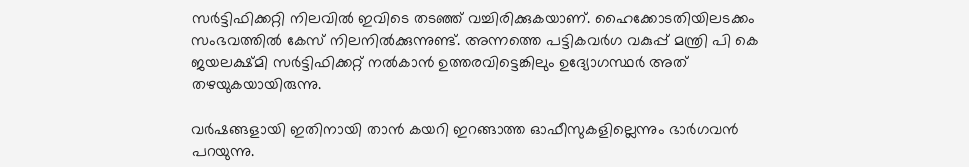സര്‍ട്ടിഫിക്കറ്റി നിലവില്‍ ഇവിടെ തടഞ്ഞ് വച്ചിരിക്കുകയാണ്. ഹൈക്കോടതിയിലടക്കം  സംഭവത്തില്‍ കേസ് നിലനില്‍ക്കുന്നുണ്ട്. അന്നത്തെ പട്ടികവര്‍ഗ വകുപ്പ് മന്ത്രി പി കെ ജയലക്ഷ്മി സര്‍ട്ടിഫിക്കറ്റ് നല്‍കാന്‍ ഉത്തരവിട്ടെങ്കിലും ഉദ്യോഗസ്ഥര്‍ അത് തഴയുകയായിരുന്നു.

വര്‍ഷങ്ങളായി ഇതിനായി താന്‍ കയറി ഇറങ്ങാത്ത ഓഫീസുകളില്ലെന്നും ഭാര്‍ഗവന്‍ പറയുന്നു.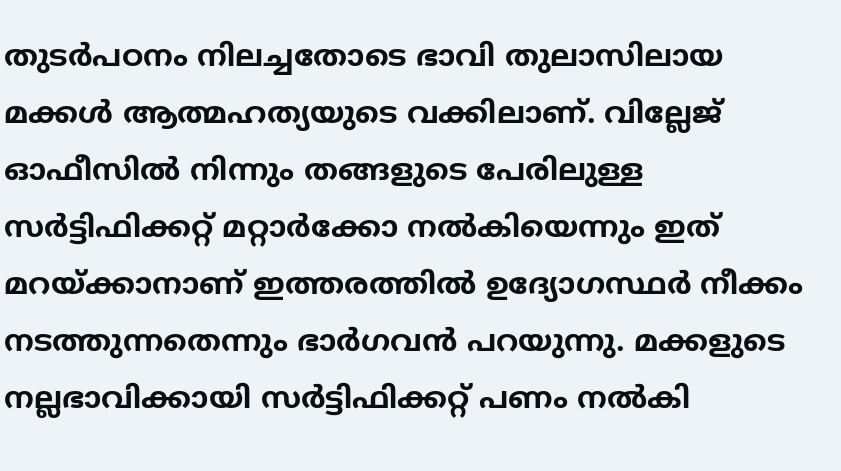തുടര്‍പഠനം നിലച്ചതോടെ ഭാവി തുലാസിലായ മക്കള്‍ ആത്മഹത്യയുടെ വക്കിലാണ്. വില്ലേജ് ഓഫീസില്‍ നിന്നും തങ്ങളുടെ പേരിലുള്ള സര്‍ട്ടിഫിക്കറ്റ് മറ്റാര്‍ക്കോ നല്‍കിയെന്നും ഇത് മറയ്‌ക്കാനാണ് ഇത്തരത്തില്‍ ഉദ്യോഗസ്ഥര്‍ നീക്കം നടത്തുന്നതെന്നും ഭാര്‍ഗവന്‍ പറയുന്നു. മക്കളുടെ നല്ലഭാവിക്കായി സര്‍ട്ടിഫിക്കറ്റ് പണം നല്‍കി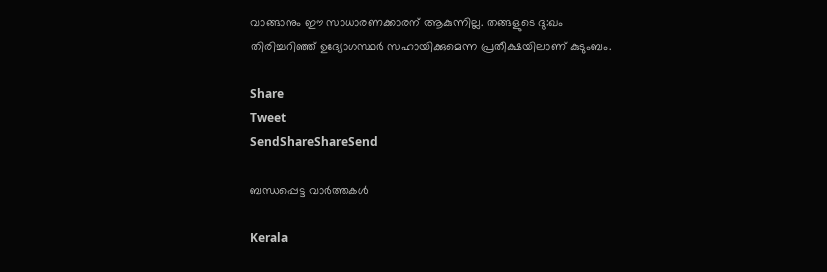വാങ്ങാനും ഈ സാധാരണക്കാരന് ആകുന്നില്ല. തങ്ങളുടെ ദു:ഖം തിരിച്ചറിഞ്ഞ് ഉദ്യോഗസ്ഥര്‍ സഹായിക്കുമെന്ന പ്രതീക്ഷയിലാണ് കുടുംബം.

Share
Tweet
SendShareShareSend

ബന്ധപ്പെട്ട വാര്‍ത്തകള്‍

Kerala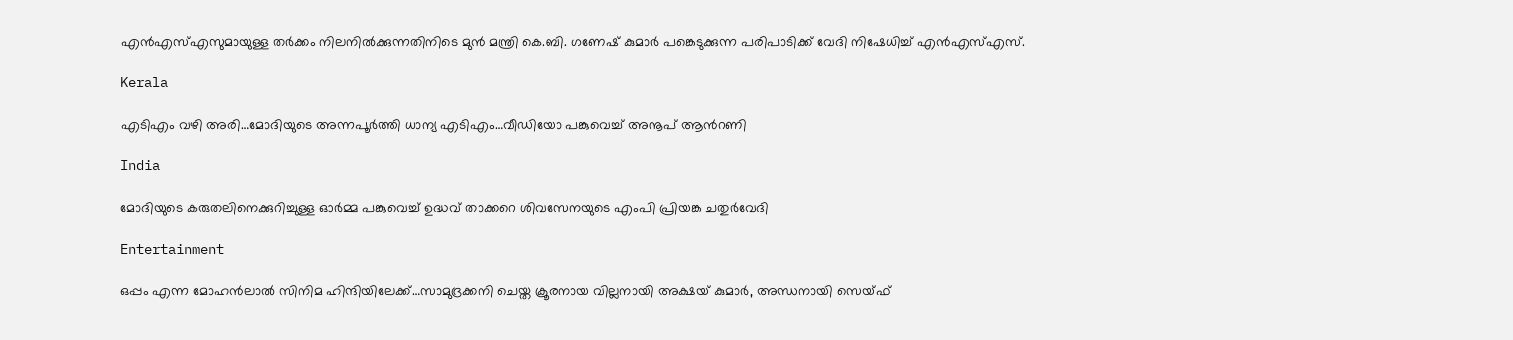എൻഎസ്‌എസുമായുള്ള തർക്കം നിലനില്‍ക്കുന്നതിനിടെ മുൻ മന്ത്രി കെ.ബി. ഗണേഷ് കുമാർ പങ്കെടുക്കുന്ന പരിപാടിക്ക് വേദി നിഷേധിച്ച്‌ എൻഎസ്‌എസ്.

Kerala

എടിഎം വഴി അരി…മോദിയുടെ അന്നപൂര്‍ത്തി ധാന്യ എടിഎം…വീഡിയോ പങ്കുവെച്ച് അനൂപ് ആന്‍റണി

India

മോദിയുടെ കരുതലിനെക്കുറിച്ചുള്ള ഓര്‍മ്മ പങ്കുവെച്ച് ഉദ്ധവ് താക്കറെ ശിവസേനയുടെ എംപി പ്രിയങ്ക ചതുര്‍വേദി

Entertainment

ഒപ്പം എന്ന മോഹന്‍ലാല്‍ സിനിമ ഹിന്ദിയിലേക്ക്…സാമുദ്രക്കനി ചെയ്ത ക്രൂരനായ വില്ലനായി അക്ഷയ് കുമാര്‍, അന്ധനായി സെയ്ഫ്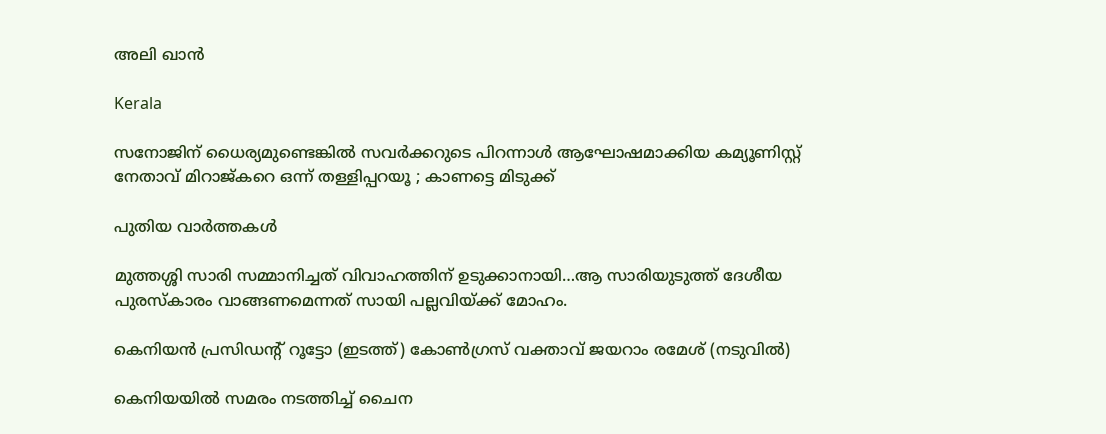അലി ഖാന്‍

Kerala

സനോജിന് ധൈര്യമുണ്ടെങ്കിൽ സവർക്കറുടെ പിറന്നാൾ ആഘോഷമാക്കിയ കമ്യൂണിസ്റ്റ് നേതാവ് മിറാജ്കറെ ഒന്ന് തള്ളിപ്പറയൂ ; കാണട്ടെ മിടുക്ക്

പുതിയ വാര്‍ത്തകള്‍

മുത്തശ്ശി സാരി സമ്മാനിച്ചത് വിവാഹത്തിന് ഉടുക്കാനായി…ആ സാരിയുടുത്ത് ദേശീയ പുരസ്കാരം വാങ്ങണമെന്നത് സായി പല്ലവിയ്‌ക്ക് മോഹം.

കെനിയന്‍ പ്രസിഡന്‍റ് റൂട്ടോ (ഇടത്ത്) കോണ്‍ഗ്രസ് വക്താവ് ജയറാം രമേശ് (നടുവില്‍)

കെനിയയില്‍ സമരം നടത്തിച്ച് ചൈന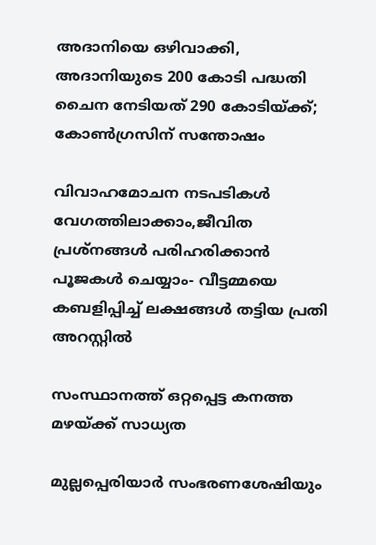അദാനിയെ ഒഴിവാക്കി, അദാനിയുടെ 200 കോടി പദ്ധതി ചൈന നേടിയത് 290 കോടിയ്‌ക്ക്; കോണ്‍ഗ്രസിന് സന്തോഷം

വിവാഹമോചന നടപടികള്‍ വേഗത്തിലാക്കാം,ജീവിത പ്രശ്‌നങ്ങള്‍ പരിഹരിക്കാന്‍ പൂജകള്‍ ചെയ്യാം- വീട്ടമ്മയെ കബളിപ്പിച്ച് ലക്ഷങ്ങള്‍ തട്ടിയ പ്രതി അറസ്റ്റില്‍

സംസ്ഥാനത്ത് ഒറ്റപ്പെട്ട കനത്ത മഴയ്‌ക്ക് സാധ്യത

മുല്ലപ്പെരിയാര്‍ സംഭരണശേഷിയും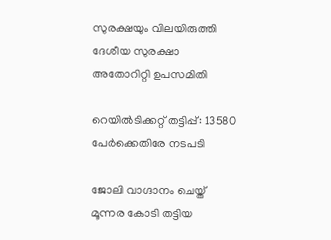സുരക്ഷയും വിലയിരുത്തി ദേശീയ സുരക്ഷാ അതോറിറ്റി ഉപസമിതി

റെയിൽടിക്കറ്റ് തട്ടിപ്പ്: 13580 പേർക്കെതിരേ നടപടി

ജോലി വാഗ്ദാനം ചെയ്ത് മൂന്നര കോടി തട്ടിയ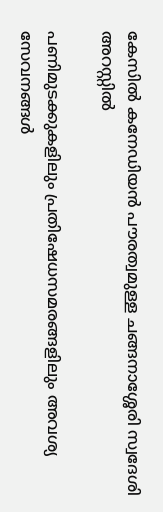കേസില്‍ കനേഡിയന്‍ പൗരത്വമുള്ള ചങ്ങനാശ്ശേരി സ്വദേശി അറസ്റ്റില്‍

പണിമുടക്കുകളിലും പ്രതിഷേധസമരങ്ങളിലും അവശ്യ സേവനങ്ങള്‍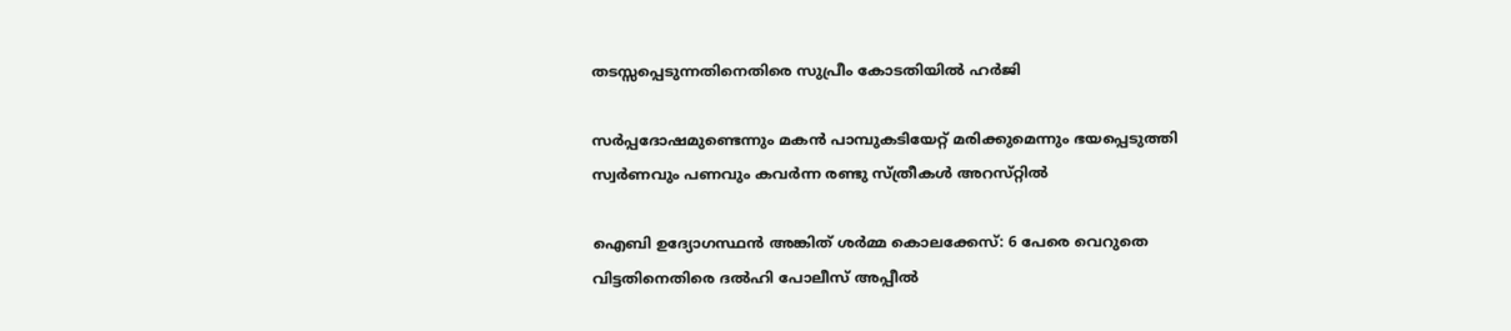തടസ്സപ്പെടുന്നതിനെതിരെ സുപ്രീം കോടതിയില്‍ ഹര്‍ജി

സര്‍പ്പദോഷമുണ്ടെന്നും മകന്‍ പാമ്പുകടിയേറ്റ് മരിക്കുമെന്നും ഭയപ്പെടുത്തി സ്വര്‍ണവും പണവും കവർന്ന രണ്ടു സ്ത്രീകള്‍ അറസ്‌റ്റിൽ

ഐബി ഉദ്യോഗസ്ഥന്‍ അങ്കിത് ശര്‍മ്മ കൊലക്കേസ്: 6 പേരെ വെറുതെ വിട്ടതിനെതിരെ ദല്‍ഹി പോലീസ് അപ്പീല്‍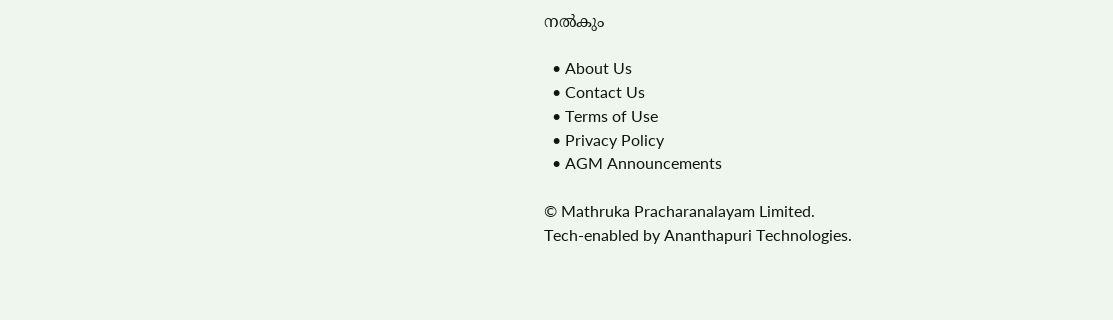നല്‍കും

  • About Us
  • Contact Us
  • Terms of Use
  • Privacy Policy
  • AGM Announcements

© Mathruka Pracharanalayam Limited.
Tech-enabled by Ananthapuri Technologies.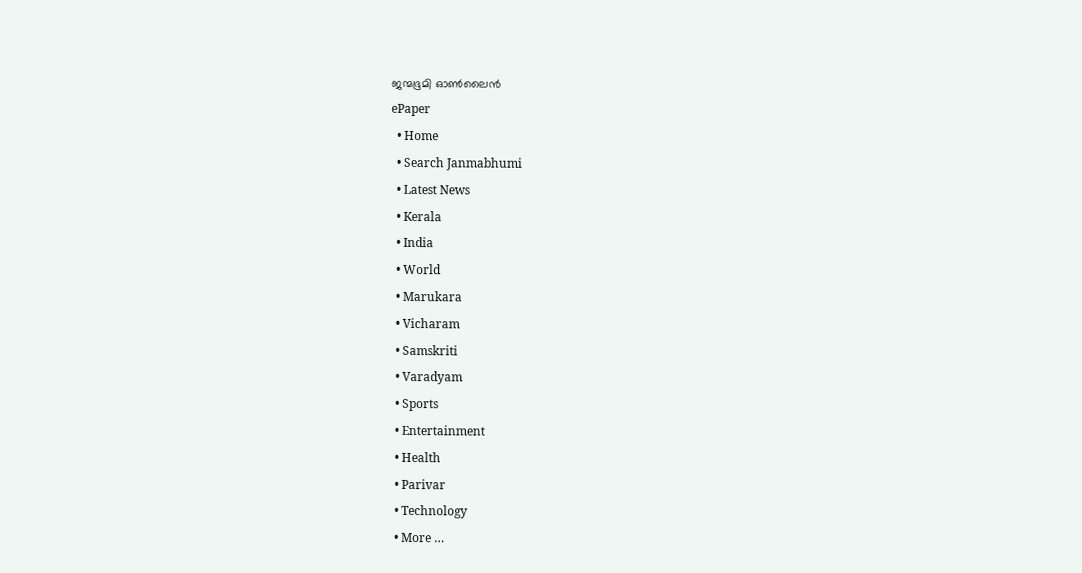ജന്മഭൂമി ഓണ്‍ലൈന്‍
ePaper
  • Home
  • Search Janmabhumi
  • Latest News
  • Kerala
  • India
  • World
  • Marukara
  • Vicharam
  • Samskriti
  • Varadyam
  • Sports
  • Entertainment
  • Health
  • Parivar
  • Technology
  • More …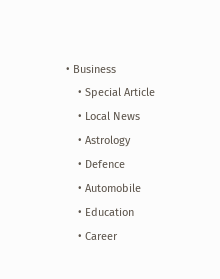• Business
    • Special Article
    • Local News
    • Astrology
    • Defence
    • Automobile
    • Education
    • Career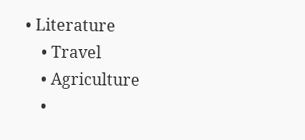• Literature
    • Travel
    • Agriculture
    •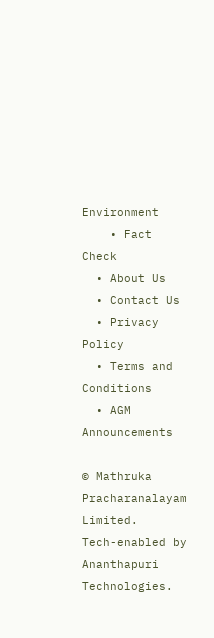Environment
    • Fact Check
  • About Us
  • Contact Us
  • Privacy Policy
  • Terms and Conditions
  • AGM Announcements

© Mathruka Pracharanalayam Limited.
Tech-enabled by Ananthapuri Technologies.